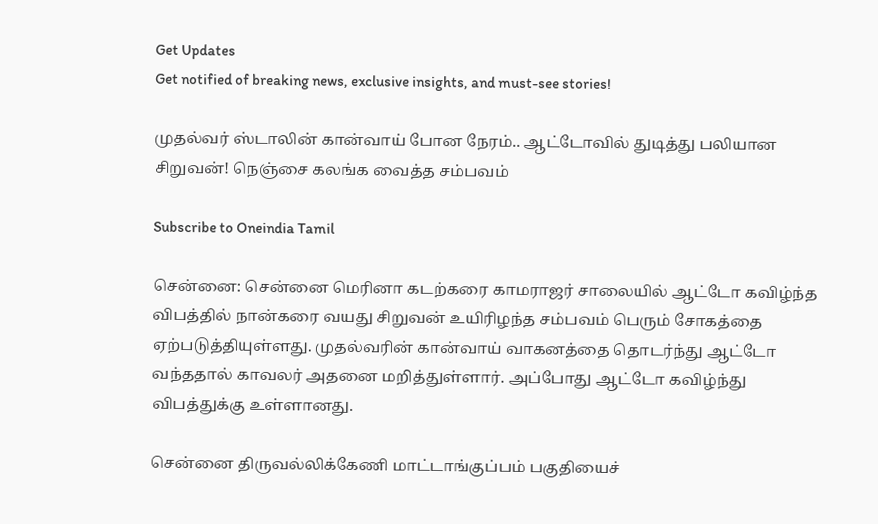Get Updates
Get notified of breaking news, exclusive insights, and must-see stories!

முதல்வர் ஸ்டாலின் கான்வாய் போன நேரம்.. ஆட்டோவில் துடித்து பலியான சிறுவன்! நெஞ்சை கலங்க வைத்த சம்பவம்

Subscribe to Oneindia Tamil

சென்னை: சென்னை மெரினா கடற்கரை காமராஜர் சாலையில் ஆட்டோ கவிழ்ந்த விபத்தில் நான்கரை வயது சிறுவன் உயிரிழந்த சம்பவம் பெரும் சோகத்தை ஏற்படுத்தியுள்ளது. முதல்வரின் கான்வாய் வாகனத்தை தொடர்ந்து ஆட்டோ வந்ததால் காவலர் அதனை மறித்துள்ளார். அப்போது ஆட்டோ கவிழ்ந்து விபத்துக்கு உள்ளானது.

சென்னை திருவல்லிக்கேணி மாட்டாங்குப்பம் பகுதியைச்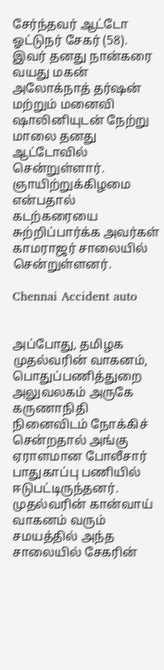சேர்ந்தவர் ஆட்டோ ஓட்டுநர் சேகர் (58). இவர் தனது நான்கரை வயது மகன் அலோக்நாத் தர்ஷன் மற்றும் மனைவி ஷாலினியுடன் நேற்று மாலை தனது ஆட்டோவில் சென்றுள்ளார். ஞாயிற்றுக்கிழமை என்பதால் கடற்கரையை சுற்றிப்பார்க்க அவர்கள் காமராஜர் சாலையில் சென்றுள்ளனர்.

Chennai Accident auto


அப்போது, தமிழக முதல்வரின் வாகனம், பொதுப்பணித்துறை அலுவலகம் அருகே கருணாநிதி நினைவிடம் நோக்கிச் சென்றதால் அங்கு ஏராளமான போலீசார் பாதுகாப்பு பணியில் ஈடுபட்டிருந்தனர். முதல்வரின் கான்வாய் வாகனம் வரும் சமயத்தில் அந்த சாலையில் சேகரின்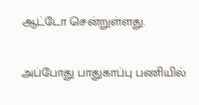ஆட்டோ சென்றுள்ளது.

அப்போது பாதுகாப்பு பணியில்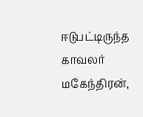ஈடுபட்டிருந்த காவலர் மகேந்திரன்,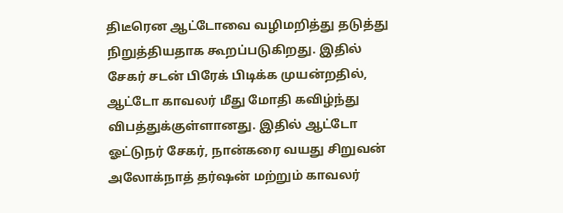திடீரென ஆட்டோவை வழிமறித்து தடுத்து நிறுத்தியதாக கூறப்படுகிறது. இதில் சேகர் சடன் பிரேக் பிடிக்க முயன்றதில், ஆட்டோ காவலர் மீது மோதி கவிழ்ந்து விபத்துக்குள்ளானது. இதில் ஆட்டோ ஓட்டுநர் சேகர், நான்கரை வயது சிறுவன் அலோக்நாத் தர்ஷன் மற்றும் காவலர்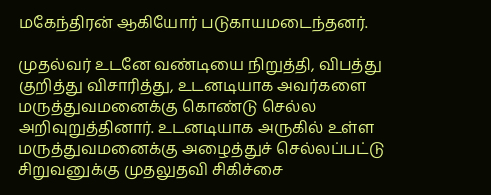மகேந்திரன் ஆகியோர் படுகாயமடைந்தனர்.

முதல்வர் உடனே வண்டியை நிறுத்தி, விபத்து குறித்து விசாரித்து, உடனடியாக அவர்களை மருத்துவமனைக்கு கொண்டு செல்ல அறிவுறுத்தினார். உடனடியாக அருகில் உள்ள மருத்துவமனைக்கு அழைத்துச் செல்லப்பட்டு சிறுவனுக்கு முதலுதவி சிகிச்சை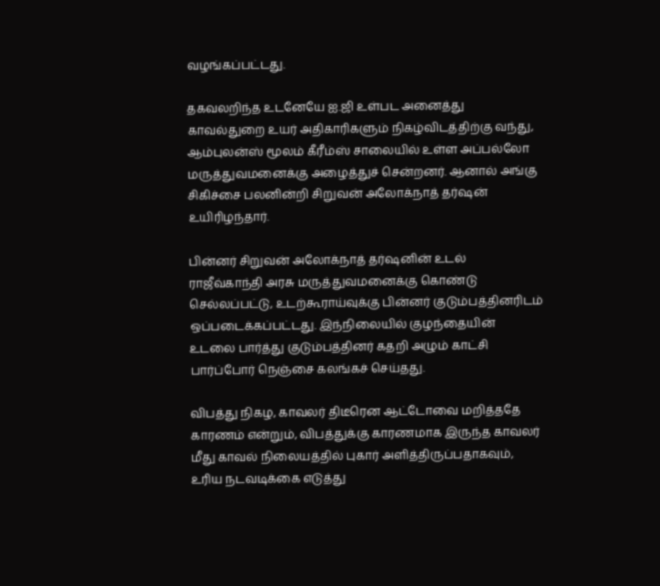வழங்கப்பட்டது.

தகவலறிந்த உடனேயே ஐ.ஜி உள்பட அனைத்து காவல்துறை உயர் அதிகாரிகளும் நிகழ்விடத்திற்கு வந்து, ஆம்புலன்ஸ் மூலம் கீரீம்ஸ் சாலையில் உள்ள அப்பல்லோ மருத்துவமனைக்கு அழைத்துச் சென்றனர். ஆனால் அங்கு சிகிச்சை பலனின்றி சிறுவன் அலோக்நாத் தர்ஷன் உயிரிழந்தார்.

பின்னர் சிறுவன் அலோக்நாத் தர்ஷனின் உடல் ராஜீவ்காந்தி அரசு மருத்துவமனைக்கு கொண்டு செல்லப்பட்டு, உடற்கூராய்வுக்கு பின்னர் குடும்பத்தினரிடம் ஒப்படைக்கப்பட்டது. இந்நிலையில் குழந்தையின் உடலை பார்த்து குடும்பத்தினர் கதறி அழும் காட்சி பார்ப்போர் நெஞ்சை கலங்கச் செய்தது.

விபத்து நிகழ, காவலர் திடீரென ஆட்டோவை மறித்ததே காரணம் என்றும், விபத்துக்கு காரணமாக இருந்த காவலர் மீது காவல் நிலையத்தில் புகார் அளித்திருப்பதாகவும், உரிய நடவடிக்கை எடுத்து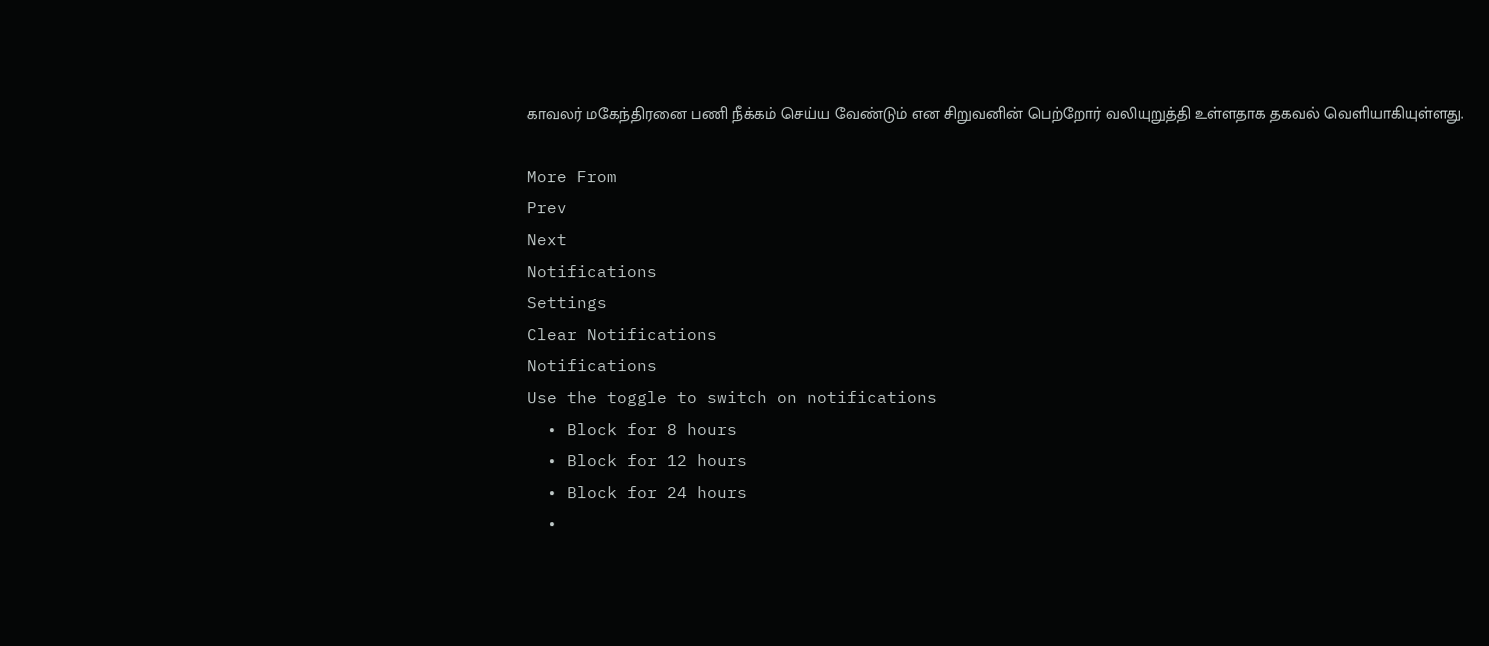காவலர் மகேந்திரனை பணி நீக்கம் செய்ய வேண்டும் என சிறுவனின் பெற்றோர் வலியுறுத்தி உள்ளதாக தகவல் வெளியாகியுள்ளது.

More From
Prev
Next
Notifications
Settings
Clear Notifications
Notifications
Use the toggle to switch on notifications
  • Block for 8 hours
  • Block for 12 hours
  • Block for 24 hours
  •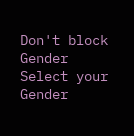Don't block
Gender
Select your Gender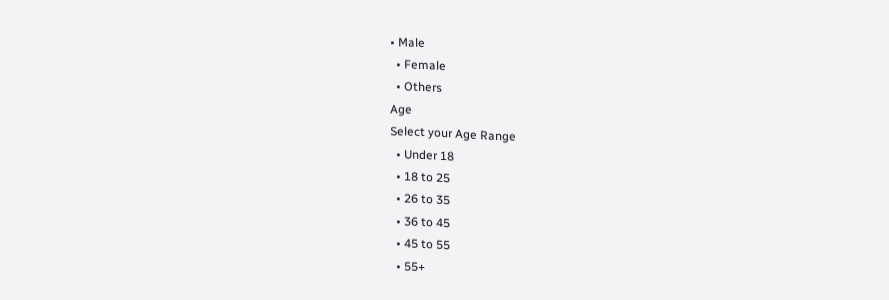• Male
  • Female
  • Others
Age
Select your Age Range
  • Under 18
  • 18 to 25
  • 26 to 35
  • 36 to 45
  • 45 to 55
  • 55+